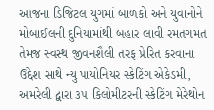આજના ડિજિટલ યુગમાં બાળકો અને યુવાનોને મોબાઈલની દુનિયામાંથી બહાર લાવી રમતગમત તેમજ સ્વસ્થ જીવનશૈલી તરફ પ્રેરિત કરવાના ઉદ્દેશ સાથે ન્યુ પાયોનિયર સ્કેટિંગ એકેડમી, અમરેલી દ્વારા ૩૫ કિલોમીટરની સ્કેટિંગ મેરેથોન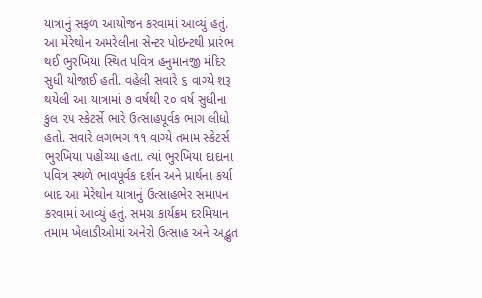યાત્રાનું સફળ આયોજન કરવામાં આવ્યું હતું. આ મેરેથોન અમરેલીના સેન્ટર પોઇન્ટથી પ્રારંભ થઈ ભુરખિયા સ્થિત પવિત્ર હનુમાનજી મંદિર સુધી યોજાઈ હતી. વહેલી સવારે ૬ વાગ્યે શરૂ થયેલી આ યાત્રામાં ૭ વર્ષથી ૨૦ વર્ષ સુધીના કુલ ૨૫ સ્કેટર્સે ભારે ઉત્સાહપૂર્વક ભાગ લીધો હતો. સવારે લગભગ ૧૧ વાગ્યે તમામ સ્કેટર્સ ભુરખિયા પહોંચ્યા હતા. ત્યાં ભુરખિયા દાદાના પવિત્ર સ્થળે ભાવપૂર્વક દર્શન અને પ્રાર્થના કર્યા બાદ આ મેરેથોન યાત્રાનું ઉત્સાહભેર સમાપન કરવામાં આવ્યું હતું. સમગ્ર કાર્યક્રમ દરમિયાન તમામ ખેલાડીઓમાં અનેરો ઉત્સાહ અને અદ્ભુત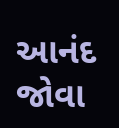આનંદ જોવા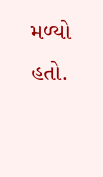મળ્યો હતો.